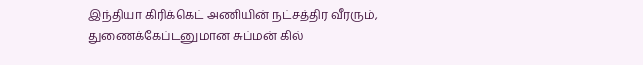இந்தியா கிரிக்கெட் அணியின் நட்சத்திர வீரரும், துணைக்கேப்டனுமான சுப்மன் கில்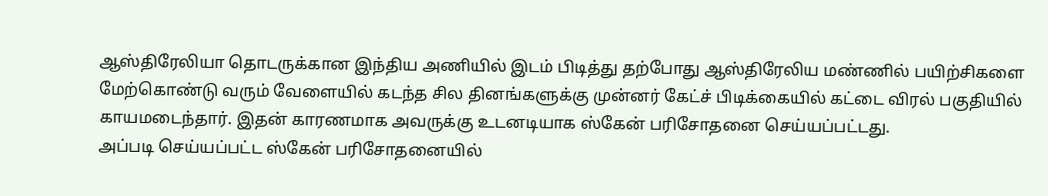ஆஸ்திரேலியா தொடருக்கான இந்திய அணியில் இடம் பிடித்து தற்போது ஆஸ்திரேலிய மண்ணில் பயிற்சிகளை மேற்கொண்டு வரும் வேளையில் கடந்த சில தினங்களுக்கு முன்னர் கேட்ச் பிடிக்கையில் கட்டை விரல் பகுதியில் காயமடைந்தார். இதன் காரணமாக அவருக்கு உடனடியாக ஸ்கேன் பரிசோதனை செய்யப்பட்டது.
அப்படி செய்யப்பட்ட ஸ்கேன் பரிசோதனையில்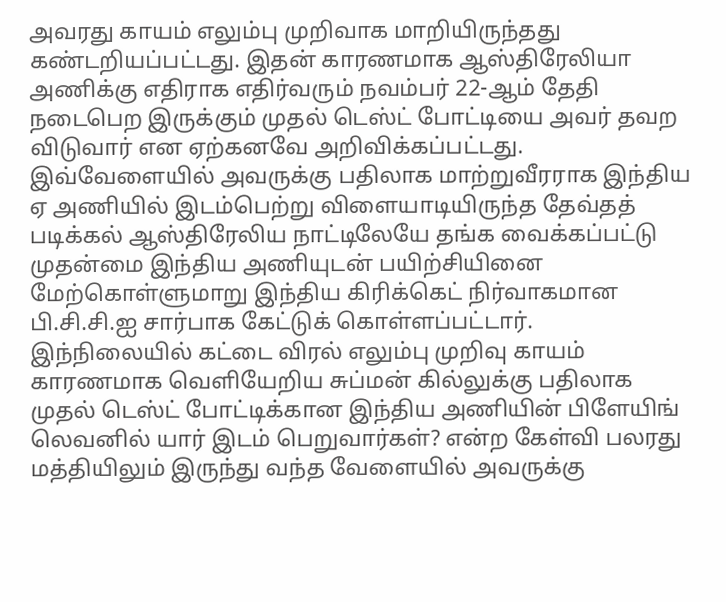அவரது காயம் எலும்பு முறிவாக மாறியிருந்தது கண்டறியப்பட்டது. இதன் காரணமாக ஆஸ்திரேலியா அணிக்கு எதிராக எதிர்வரும் நவம்பர் 22-ஆம் தேதி நடைபெற இருக்கும் முதல் டெஸ்ட் போட்டியை அவர் தவற விடுவார் என ஏற்கனவே அறிவிக்கப்பட்டது.
இவ்வேளையில் அவருக்கு பதிலாக மாற்றுவீரராக இந்திய ஏ அணியில் இடம்பெற்று விளையாடியிருந்த தேவ்தத் படிக்கல் ஆஸ்திரேலிய நாட்டிலேயே தங்க வைக்கப்பட்டு முதன்மை இந்திய அணியுடன் பயிற்சியினை மேற்கொள்ளுமாறு இந்திய கிரிக்கெட் நிர்வாகமான பி.சி.சி.ஐ சார்பாக கேட்டுக் கொள்ளப்பட்டார்.
இந்நிலையில் கட்டை விரல் எலும்பு முறிவு காயம் காரணமாக வெளியேறிய சுப்மன் கில்லுக்கு பதிலாக முதல் டெஸ்ட் போட்டிக்கான இந்திய அணியின் பிளேயிங் லெவனில் யார் இடம் பெறுவார்கள்? என்ற கேள்வி பலரது மத்தியிலும் இருந்து வந்த வேளையில் அவருக்கு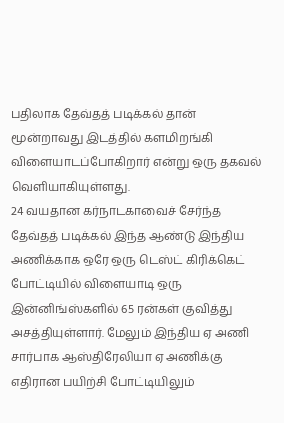பதிலாக தேவ்தத் படிக்கல் தான் மூன்றாவது இடத்தில் களமிறங்கி விளையாடப்போகிறார் என்று ஒரு தகவல் வெளியாகியுள்ளது.
24 வயதான கர்நாடகாவைச் சேர்ந்த தேவ்தத் படிக்கல் இந்த ஆண்டு இந்திய அணிக்காக ஒரே ஒரு டெஸ்ட் கிரிக்கெட் போட்டியில் விளையாடி ஒரு இன்னிங்ஸ்களில் 65 ரன்கள் குவித்து அசத்தியுள்ளார். மேலும் இந்திய ஏ அணி சார்பாக ஆஸ்திரேலியா ஏ அணிக்கு எதிரான பயிற்சி போட்டியிலும்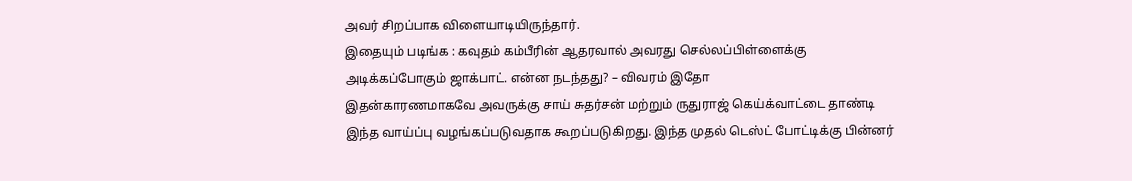அவர் சிறப்பாக விளையாடியிருந்தார்.
இதையும் படிங்க : கவுதம் கம்பீரின் ஆதரவால் அவரது செல்லப்பிள்ளைக்கு அடிக்கப்போகும் ஜாக்பாட். என்ன நடந்தது? – விவரம் இதோ
இதன்காரணமாகவே அவருக்கு சாய் சுதர்சன் மற்றும் ருதுராஜ் கெய்க்வாட்டை தாண்டி இந்த வாய்ப்பு வழங்கப்படுவதாக கூறப்படுகிறது. இந்த முதல் டெஸ்ட் போட்டிக்கு பின்னர்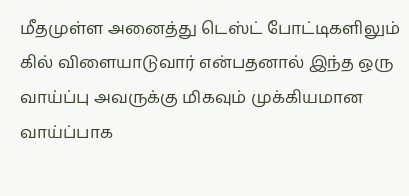மீதமுள்ள அனைத்து டெஸ்ட் போட்டிகளிலும் கில் விளையாடுவார் என்பதனால் இந்த ஒரு வாய்ப்பு அவருக்கு மிகவும் முக்கியமான வாய்ப்பாக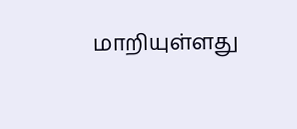மாறியுள்ளது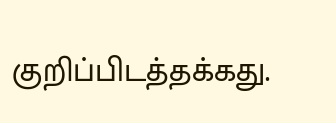குறிப்பிடத்தக்கது.